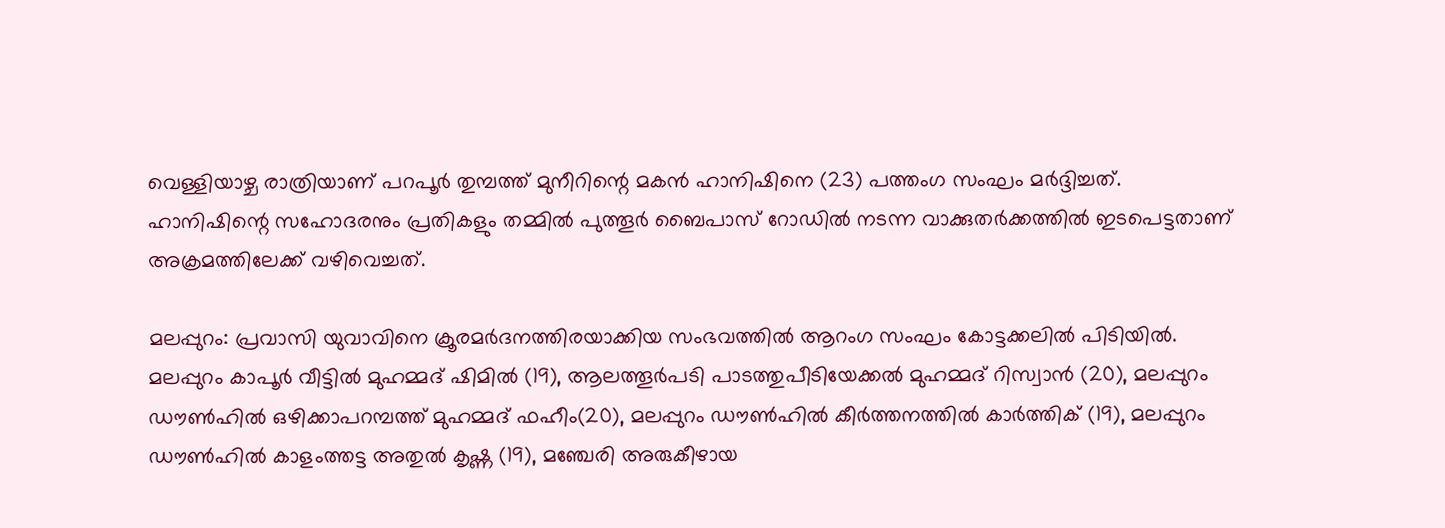വെള്ളിയാഴ്ച രാത്രിയാണ് പറപൂര്‍ തുമ്പത്ത് മുനീറിന്റെ മകന്‍ ഹാനിഷിനെ (23) പത്തംഗ സംഘം മര്‍ദ്ദിച്ചത്. ഹാനിഷിന്റെ സഹോദരനും പ്രതികളും തമ്മില്‍ പുത്തൂര്‍ ബൈപാസ് റോഡില്‍ നടന്ന വാക്കുതര്‍ക്കത്തില്‍ ഇടപെട്ടതാണ് അക്രമത്തിലേക്ക് വഴിവെച്ചത്.

മലപ്പുറം: പ്രവാസി യുവാവിനെ ക്രൂരമര്‍ദനത്തിരയാക്കിയ സംഭവത്തില്‍ ആറംഗ സംഘം കോട്ടക്കലില്‍ പിടിയില്‍. മലപ്പുറം കാപൂര്‍ വീട്ടില്‍ മുഹമ്മദ് ഷിമില്‍ (19), ആലത്തൂര്‍പടി പാടത്തുപീടിയേക്കല്‍ മുഹമ്മദ് റിസ്വാന്‍ (20), മലപ്പുറം ഡൗണ്‍ഹില്‍ ഒഴിക്കാപറമ്പത്ത് മുഹമ്മദ് ഫഹീം(20), മലപ്പുറം ഡൗണ്‍ഹില്‍ കീര്‍ത്തനത്തില്‍ കാര്‍ത്തിക് (19), മലപ്പുറം ഡൗണ്‍ഹില്‍ കാളംത്തട്ട അതുല്‍ കൃഷ്ണ (19), മഞ്ചേരി അരുകീഴായ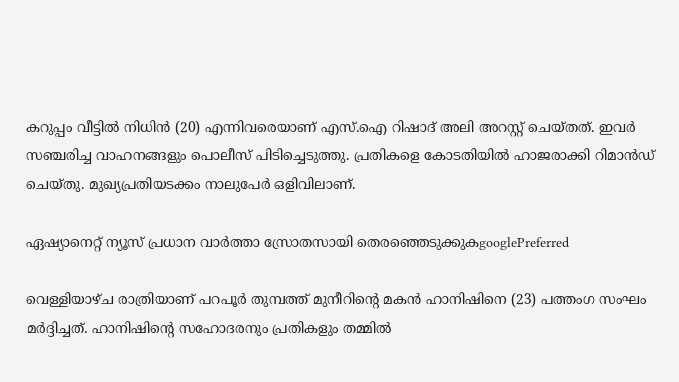കറുപ്പം വീട്ടില്‍ നിധിന്‍ (20) എന്നിവരെയാണ് എസ്.ഐ റിഷാദ് അലി അറസ്റ്റ് ചെയ്തത്. ഇവര്‍ സഞ്ചരിച്ച വാഹനങ്ങളും പൊലീസ് പിടിച്ചെടുത്തു. പ്രതികളെ കോടതിയില്‍ ഹാജരാക്കി റിമാന്‍ഡ് ചെയ്തു. മുഖ്യപ്രതിയടക്കം നാലുപേര്‍ ഒളിവിലാണ്.

ഏഷ്യാനെറ്റ് ന്യൂസ് പ്രധാന വാർത്താ സ്രോതസായി തെരഞ്ഞെടുക്കുകgooglePreferred

വെള്ളിയാഴ്ച രാത്രിയാണ് പറപൂര്‍ തുമ്പത്ത് മുനീറിന്റെ മകന്‍ ഹാനിഷിനെ (23) പത്തംഗ സംഘം മര്‍ദ്ദിച്ചത്. ഹാനിഷിന്റെ സഹോദരനും പ്രതികളും തമ്മില്‍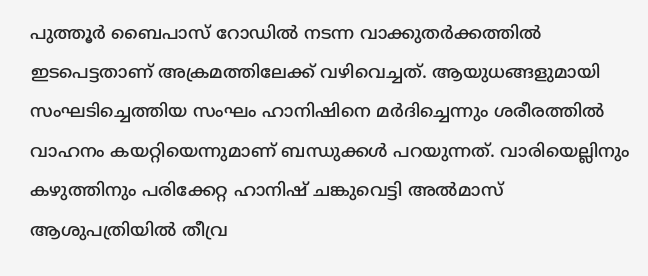പുത്തൂര്‍ ബൈപാസ് റോഡില്‍ നടന്ന വാക്കുതര്‍ക്കത്തില്‍ ഇടപെട്ടതാണ് അക്രമത്തിലേക്ക് വഴിവെച്ചത്. ആയുധങ്ങളുമായി സംഘടിച്ചെത്തിയ സംഘം ഹാനിഷിനെ മര്‍ദിച്ചെന്നും ശരീരത്തില്‍ വാഹനം കയറ്റിയെന്നുമാണ് ബന്ധുക്കള്‍ പറയുന്നത്. വാരിയെല്ലിനും കഴുത്തിനും പരിക്കേറ്റ ഹാനിഷ് ചങ്കുവെട്ടി അല്‍മാസ് ആശുപത്രിയില്‍ തീവ്ര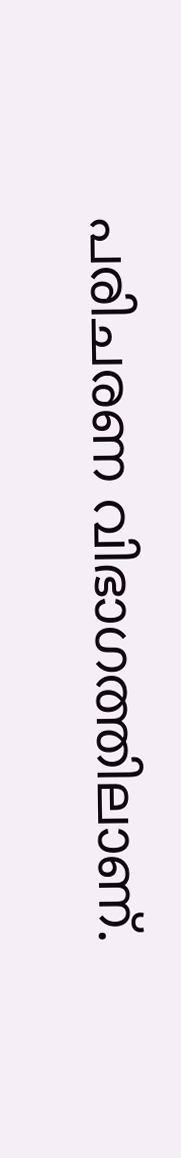പരിചരണ വിഭാഗത്തിലാണ്.